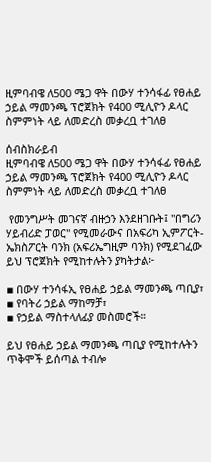ዚምባብዌ ለ500 ሜጋ ዋት በውሃ ተንሳፋፊ የፀሐይ ኃይል ማመንጫ ፕሮጀክት የ400 ሚሊዮን ዶላር ስምምነት ላይ ለመድረስ መቃረቧ ተገለፀ

ሰብስክራይብ
ዚምባብዌ ለ500 ሜጋ ዋት በውሃ ተንሳፋፊ የፀሐይ ኃይል ማመንጫ ፕሮጀክት የ400 ሚሊዮን ዶላር ስምምነት ላይ ለመድረስ መቃረቧ ተገለፀ

 የመንግሥት መገናኛ ብዙኃን እንደዘገቡት፤ "በግሪን ሃይብሪድ ፓወር" የሚመራውና በአፍሪካ ኢምፖርት-ኤክስፖርት ባንክ (አፍሪኤግዚም ባንክ) የሚደገፈው ይህ ፕሮጀክት የሚከተሉትን ያካትታል፦

▪ በውሃ ተንሳፋኢ የፀሐይ ኃይል ማመንጫ ጣቢያ፣
▪ የባትሪ ኃይል ማከማቻ፣
▪ የኃይል ማስተላለፊያ መስመሮች።

ይህ የፀሐይ ኃይል ማመንጫ ጣቢያ የሚከተሉትን ጥቅሞች ይሰጣል ተብሎ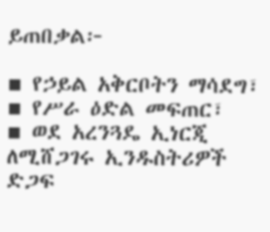ይጠበቃል፦

▪ የኃይል አቅርቦትን ማሳደግ፣
▪ የሥራ ዕድል መፍጠር፣
▪ ወደ አረንጓዴ ኢነርጂ ለሚሸጋገሩ ኢንዱስትሪዎች ድጋፍ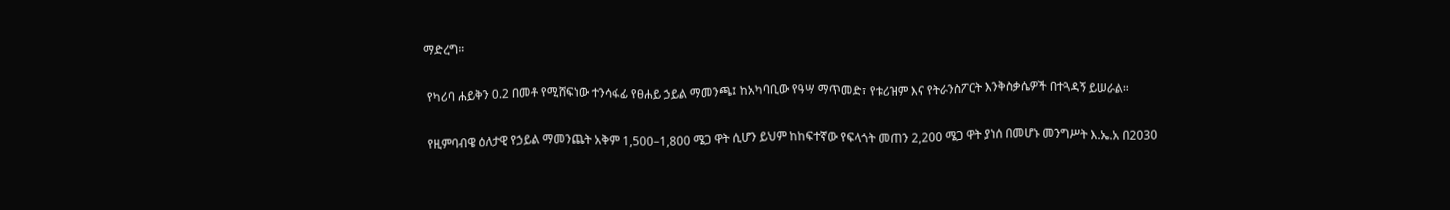ማድረግ።

 የካሪባ ሐይቅን 0.2 በመቶ የሚሸፍነው ተንሳፋፊ የፀሐይ ኃይል ማመንጫ፤ ከአካባቢው የዓሣ ማጥመድ፣ የቱሪዝም እና የትራንስፖርት እንቅስቃሴዎች በተጓዳኝ ይሠራል።

 የዚምባብዌ ዕለታዊ የኃይል ማመንጨት አቅም 1,500–1,800 ሜጋ ዋት ሲሆን ይህም ከከፍተኛው የፍላጎት መጠን 2,200 ሜጋ ዋት ያነሰ በመሆኑ መንግሥት እ.ኤ.አ በ2030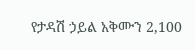የታዳሽ ኃይል አቅሙን 2,100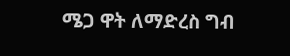ሜጋ ዋት ለማድረስ ግብ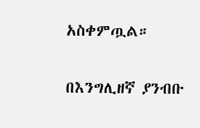አስቀምጧል።

በእንግሊዘኛ ያንብቡ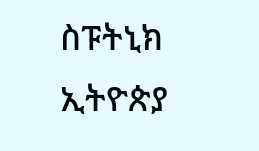ስፑትኒክ ኢትዮጵያ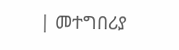| መተግበሪያ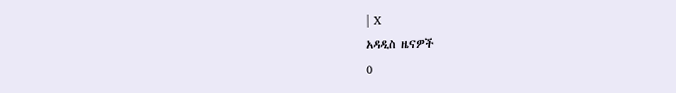| X
አዳዲስ ዜናዎች
0